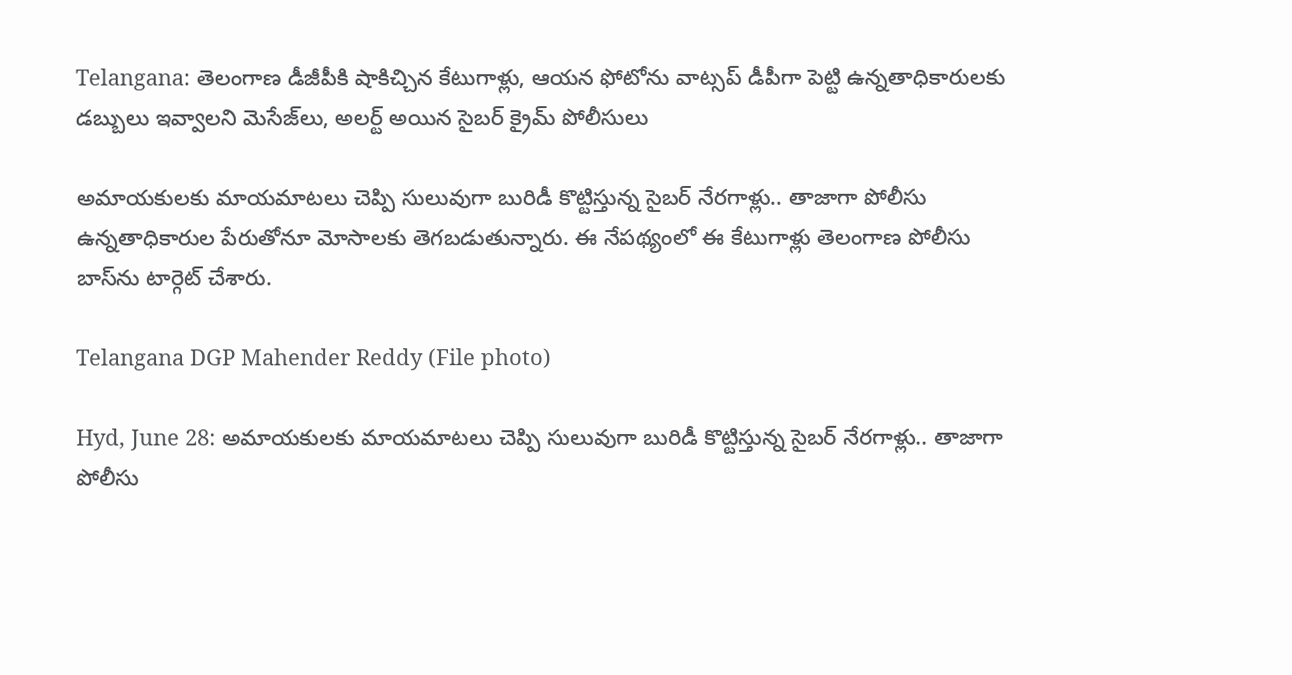Telangana: తెలంగాణ డీజీపీకి షాకిచ్చిన కేటుగాళ్లు, ఆయన ఫోటోను వాట్సప్ డీపీగా పెట్టి ఉన్నతాధికారులకు డబ్బులు ఇవ్వాలని మెసేజ్‌లు, అలర్ట్ అయిన సైబర్ క్రైమ్ పోలీసులు

అమాయకులకు మాయమాటలు చెప్పి సులువుగా బురిడీ కొట్టిస్తున్న సైబర్‌ నేరగాళ్లు.. తాజాగా పోలీసు ఉన్నతాధికారుల పేరుతోనూ మోసాలకు తెగబడుతున్నారు. ఈ నేపథ్యంలో ఈ కేటుగాళ్లు తెలంగాణ పోలీసు బాస్‌ను టార్గెట్‌ చేశారు.

Telangana DGP Mahender Reddy (File photo)

Hyd, June 28: అమాయకులకు మాయమాటలు చెప్పి సులువుగా బురిడీ కొట్టిస్తున్న సైబర్‌ నేరగాళ్లు.. తాజాగా పోలీసు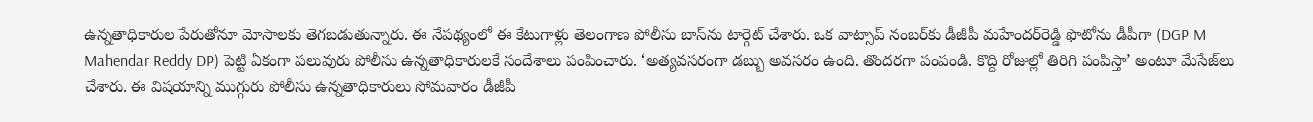ఉన్నతాధికారుల పేరుతోనూ మోసాలకు తెగబడుతున్నారు. ఈ నేపథ్యంలో ఈ కేటుగాళ్లు తెలంగాణ పోలీసు బాస్‌ను టార్గెట్‌ చేశారు. ఒక వాట్సాప్‌ నంబర్‌కు డీజీపీ మహేందర్‌రెడ్డి ఫొటోను డీపీగా (DGP M Mahendar Reddy DP) పెట్టి ఏకంగా పలువురు పోలీసు ఉన్నతాధికారులకే సందేశాలు పంపించారు. ‘అత్యవసరంగా డబ్బు అవసరం ఉంది. తొందరగా పంపండి. కొద్ది రోజుల్లో తిరిగి పంపిస్తా’ అంటూ మేసేజ్‌లు చేశారు. ఈ విషయాన్ని ముగ్గురు పోలీసు ఉన్నతాధికారులు సోమవారం డీజీపీ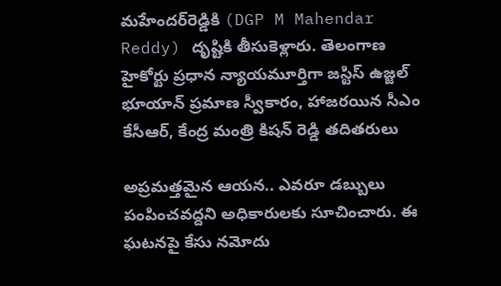మహేందర్‌రెడ్డికి (DGP M Mahendar Reddy) దృష్టికి తీసుకెళ్లారు. తెలంగాణ హైకోర్టు ప్ర‌ధాన న్యాయ‌మూర్తిగా జస్టిస్ ఉజ్జల్‌ భూయాన్‌ ప్రమాణ స్వీకారం, హాజరయిన సీఎం కేసీఆర్, కేంద్ర మంత్రి కిషన్ రెడ్డి తదితరులు

అప్రమత్తమైన ఆయన.. ఎవరూ డబ్బులు పంపించవద్దని అధికారులకు సూచించారు. ఈ ఘటనపై కేసు నమోదు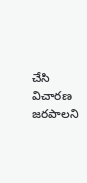చేసి విచారణ జరపాలని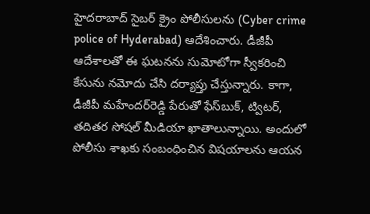హైదరాబాద్‌ సైబర్‌ క్రైం పోలీసులను (Cyber crime police of Hyderabad) ఆదేశించారు. డీజీపీ ఆదేశాలతో ఈ ఘటనను సుమోటోగా స్వీకరించి కేసును నమోదు చేసి దర్యాప్తు చేస్తున్నారు. కాగా, డీజీపీ మహేందర్‌రెడ్డి పేరుతో ఫేస్‌బుక్‌, ట్విటర్‌, తదితర సోషల్‌ మీడియా ఖాతాలున్నాయి. అందులో పోలీసు శాఖకు సంబంధించిన విషయాలను ఆయన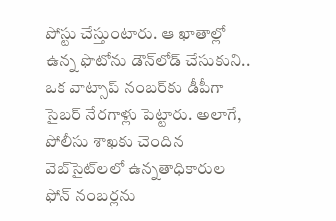పోస్టు చేస్తుంటారు. ఆ ఖాతాల్లో ఉన్న ఫొటోను డౌన్‌లోడ్‌ చేసుకుని.. ఒక వాట్సాప్‌ నంబర్‌కు డీపీగా సైబర్‌ నేరగాళ్లు పెట్టారు. అలాగే, పోలీసు శాఖకు చెందిన వెబ్‌సైట్‌లలో ఉన్నతాధికారుల ఫోన్‌ నంబర్లను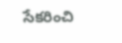సేకరించి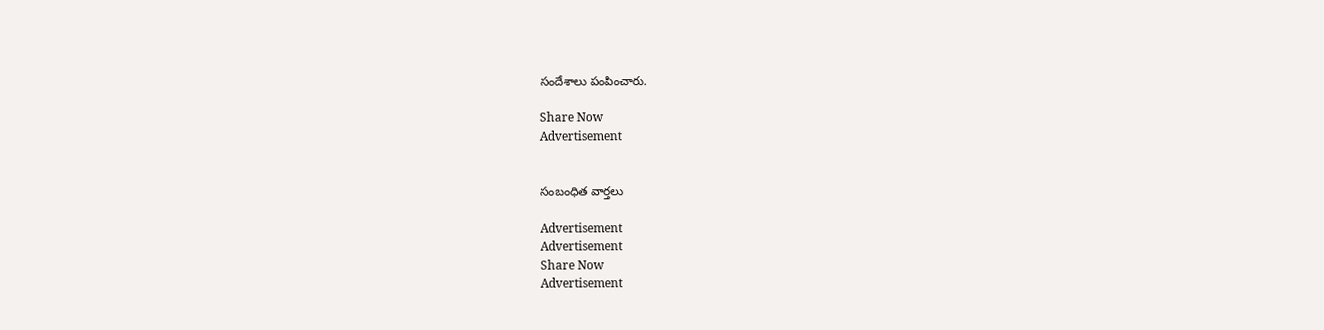సందేశాలు పంపించారు.

Share Now
Advertisement


సంబంధిత వార్తలు

Advertisement
Advertisement
Share Now
Advertisement